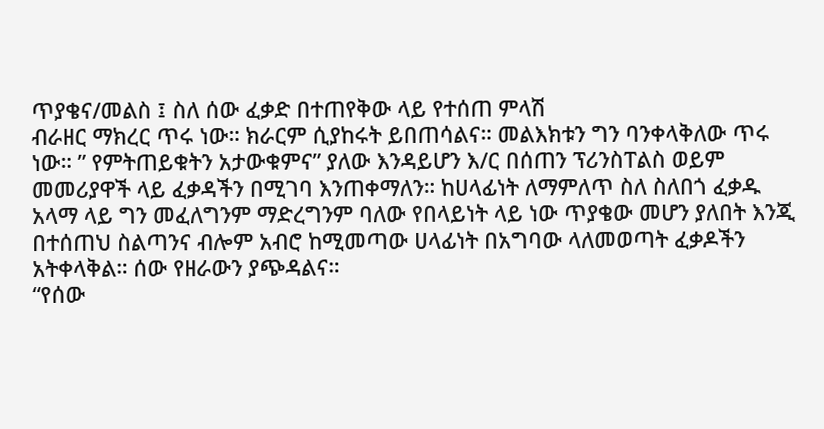ጥያቄና/መልስ ፤ ስለ ሰው ፈቃድ በተጠየቅው ላይ የተሰጠ ምላሽ
ብራዘር ማክረር ጥሩ ነው። ክራርም ሲያከሩት ይበጠሳልና። መልእክቱን ግን ባንቀላቅለው ጥሩ ነው። ” የምትጠይቁትን አታውቁምና” ያለው እንዳይሆን እ/ር በሰጠን ፕሪንስፐልስ ወይም መመሪያዋች ላይ ፈቃዳችን በሚገባ እንጠቀማለን። ከሀላፊነት ለማምለጥ ስለ ስለበጎ ፈቃዱ አላማ ላይ ግን መፈለግንም ማድረግንም ባለው የበላይነት ላይ ነው ጥያቄው መሆን ያለበት እንጂ በተሰጠህ ስልጣንና ብሎም አብሮ ከሚመጣው ሀላፊነት በአግባው ላለመወጣት ፈቃዶችን አትቀላቅል። ሰው የዘራውን ያጭዳልና።
“የሰው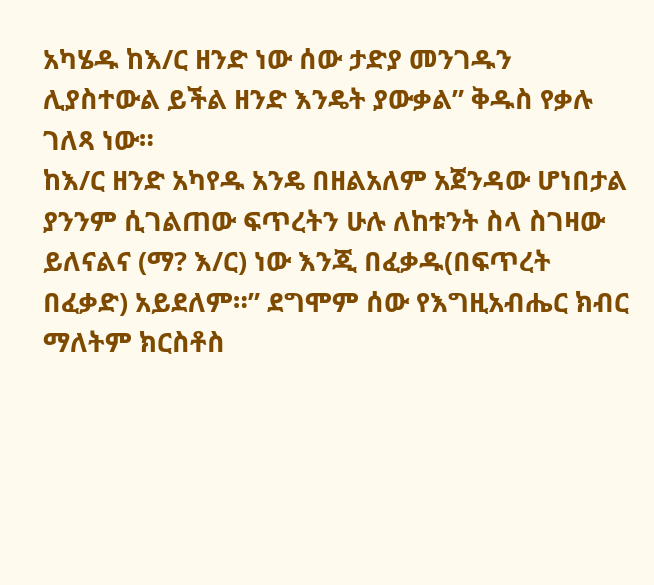አካሄዱ ከእ/ር ዘንድ ነው ሰው ታድያ መንገዱን ሊያስተውል ይችል ዘንድ እንዴት ያውቃል” ቅዱስ የቃሉ ገለጻ ነው።
ከእ/ር ዘንድ አካየዱ አንዴ በዘልአለም አጀንዳው ሆነበታል ያንንም ሲገልጠው ፍጥረትን ሁሉ ለከቱንት ስላ ስገዛው ይለናልና (ማ? እ/ር) ነው እንጂ በፈቃዱ(በፍጥረት በፈቃድ) አይደለም።” ደግሞም ሰው የእግዚአብሔር ክብር ማለትም ክርስቶስ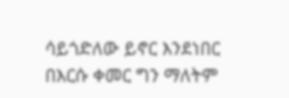ሳይጎድለው ይኖር እንደነበር በእርሱ ቀመር ግን ማለትም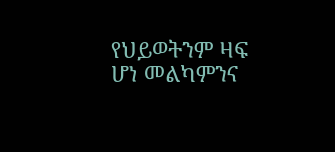የህይወትንም ዛፍ ሆነ መልካምንና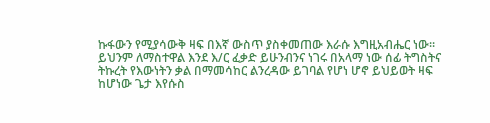ኩፋውን የሚያሳውቅ ዛፍ በእኛ ውስጥ ያስቀመጠው እራሱ እግዚአብሔር ነው። ይህንም ለማስተዋል እንደ እ/ር ፈቃድ ይሁንብንና ነገሩ በአላማ ነው ሰፊ ትግስትና ትኩረት የእውነትን ቃል በማመሳከር ልንረዳው ይገባል የሆነ ሆኖ ይህይወት ዛፍ ከሆነው ጌታ እየሱስ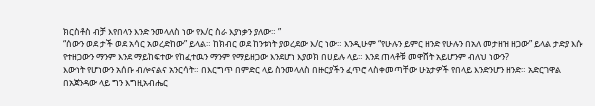ክርስቶስ ብቻ እየበላን እንድ ንመላለስ ነው የእ/ር ስራ እያነቃን ያለው። ”
“ሰውን ወደ ታች ወደ አሳር አወረድከው” ይላል። ከክብር ወደ ከንቱነት ያወረደው እ/ር ነው። እንዲሁም “የሁሉን ይምር ዘንድ የሁሉን በአለ መታዘዝ ዘጋው” ይላል ታድያ እሱ የተዘጋውን ማንም እንደ ማይከፍተው የከፈተዉን ማንም የማይዘጋው እንደሆነ እያወክ በሀይሉ ላይ። እንደ ጠላቶቹ መዋሸት አይሆንም ብለህ ነውን?
እውነት የሆነውን አሰቡ ብሎናልና አንርሳት። በእርግጥ በምድር ላይ ስንመላለስ በዙርያችን ፈጥሮ ላስቀመጣቸው ሁኔታዎች የበላይ እንድንሆን ዘንድ። አድርገዋል በአጀንዳው ላይ ግን እግዚአብሔር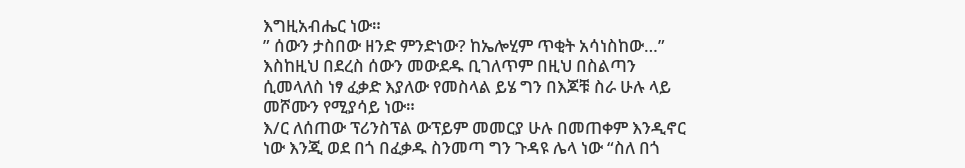እግዚአብሔር ነው።
” ሰውን ታስበው ዘንድ ምንድነው? ከኤሎሂም ጥቂት አሳነስከው…” እስከዚህ በደረስ ሰውን መውደዱ ቢገለጥም በዚህ በስልጣን ሲመላለስ ነፃ ፈቃድ እያለው የመስላል ይሄ ግን በእጆቹ ስራ ሁሉ ላይ መሾሙን የሚያሳይ ነው።
እ/ር ለሰጠው ፕሪንስፕል ውፕይም መመርያ ሁሉ በመጠቀም እንዲኖር ነው እንጂ ወደ በጎ በፈቃዱ ስንመጣ ግን ጉዳዩ ሌላ ነው “ስለ በጎ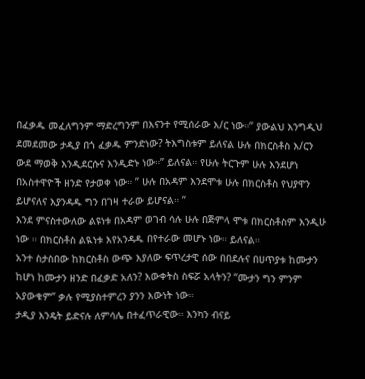በፈቃዱ መፈለግንም ማድረግንም በእናንተ የሚሰራው እ/ር ነው።” ያውልህ እንግዲህ ደመደመው ታዲያ በጎ ፈቃዱ ምንድነው? ትእግስቱም ይለናል ሁሉ በክርስቶስ እ/ርን ውደ ማወቅ እንዲደርሱና እንዲድኑ ነው።” ይለናል። የሁሉ ትርጉም ሁሉ እንደሆነ በአስተዋዮች ዘንድ የታወቀ ነው። ” ሁሉ በአዳም እንደሞቱ ሁሉ በክርስቶስ የህያዋን ይሆናለና እያንዳዱ ግን በገዛ ተራው ይሆናል። ”
እንደ ምናስተውለው ልዩነቱ በአዳም ወገብ ሳሉ ሁሉ በጅምላ ሞቱ በክርስቶስም እንዲሁ ነው ። በክርስቶስ ልዪነቱ እየአንዳዱ በየተራው መሆኑ ነው። ይለናል።
አንተ ስታስበው ከክርስቶስ ውጭ እያለው ፍጥረታዊ ሰው በበደሉና በሀጥያቱ ከሙታን ከሆነ ከሙታን ዘንድ በፈቃድ አለን? እውቀትስ ስፍሯ አላትን? “ሙታን ግን ምንም አያውቁም” ቃሉ የሚያስተምረን ያንን እውነት ነው።
ታዲያ እንዴት ይድናሉ ለምሳሌ በተፈጥራዊው። እንካን ብናይ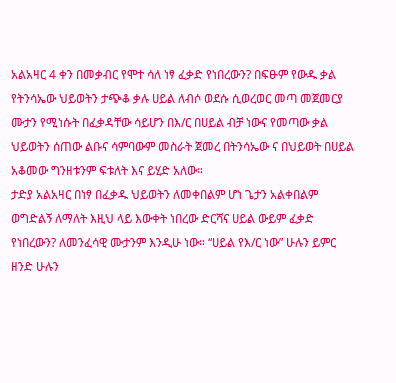አልአዛር 4 ቀን በመቃብር የሞተ ሳለ ነፃ ፈቃድ የነበረውን? በፍፁም የውዱ ቃል የትንሳኤው ህይወትን ታጭቆ ቃሉ ሀይል ለብሶ ወደሱ ሲወረወር መጣ መጀመርያ ሙታን የሚነሱት በፈቃዳቸው ሳይሆን በእ/ር በሀይል ብቻ ነውና የመጣው ቃል ህይወትን ሰጠው ልቡና ሳምባውም መስራት ጀመረ በትንሳኤው ና በህይወት በሀይል አቆመው ግንዘቱንም ፍቱለት እና ይሂድ አለው።
ታድያ አልአዛር በነፃ በፈቃዱ ህይወትን ለመቀበልም ሆነ ጌታን አልቀበልም ወግድልኝ ለማለት እዚህ ላይ እውቀት ነበረው ድርሻና ሀይል ውይም ፈቃድ የነበረውን? ለመንፈሳዊ ሙታንም እንዲሁ ነው። “ሀይል የእ/ር ነው” ሁሉን ይምር ዘንድ ሁሉን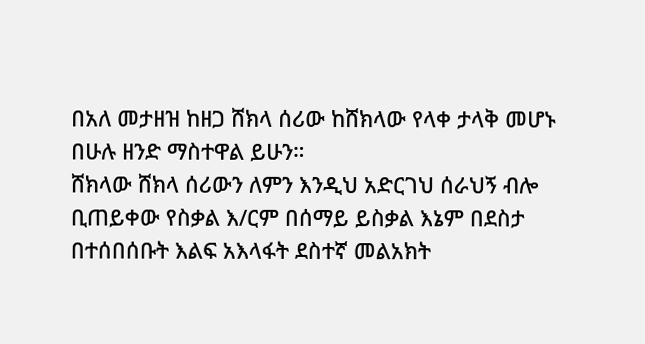በአለ መታዘዝ ከዘጋ ሸክላ ሰሪው ከሸክላው የላቀ ታላቅ መሆኑ በሁሉ ዘንድ ማስተዋል ይሁን።
ሸክላው ሸክላ ሰሪውን ለምን እንዲህ አድርገህ ሰራህኝ ብሎ ቢጠይቀው የስቃል እ/ርም በሰማይ ይስቃል እኔም በደስታ በተሰበሰቡት እልፍ አእላፋት ደስተኛ መልአክት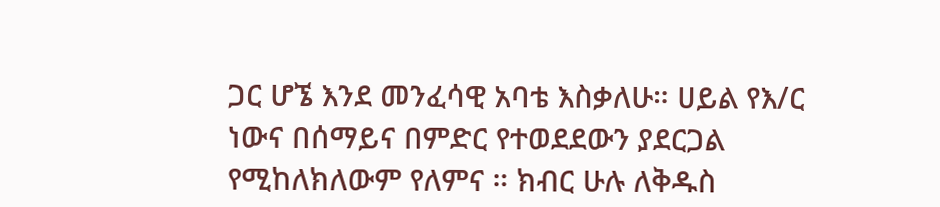ጋር ሆኜ እንደ መንፈሳዊ አባቴ እስቃለሁ። ሀይል የእ/ር ነውና በሰማይና በምድር የተወደደውን ያደርጋል የሚከለክለውም የለምና ። ክብር ሁሉ ለቅዱስ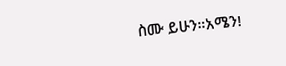ስሙ ይሁን።አሜን!